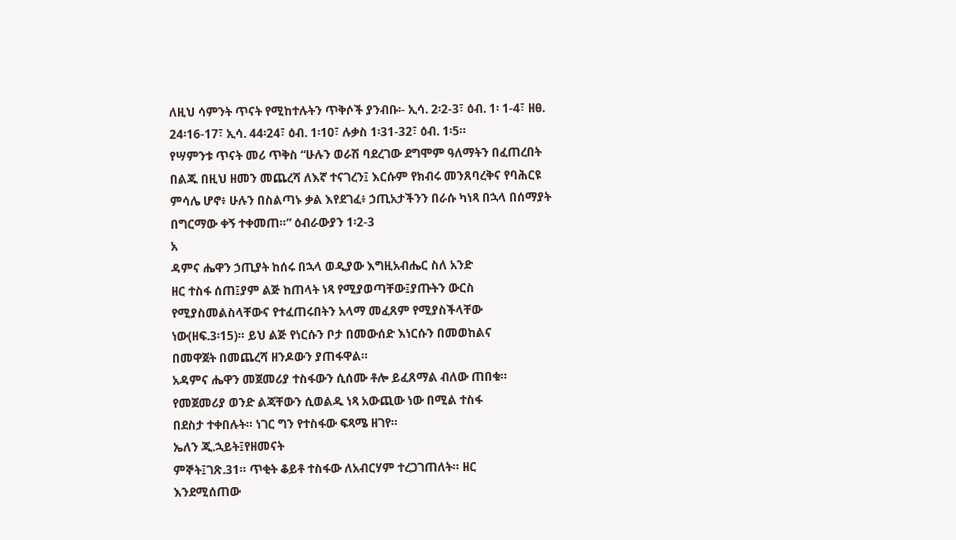ለዚህ ሳምንት ጥናት የሚከተሉትን ጥቅሶች ያንብቡ፡- ኢሳ. 2፡2-3፣ ዕብ. 1፡ 1-4፣ ዘፀ. 24፡16-17፣ ኢሳ. 44፡24፣ ዕብ. 1፡10፣ ሉቃስ 1፡31-32፣ ዕብ. 1፡5።
የሣምንቱ ጥናት መሪ ጥቅስ “ሁሉን ወራሽ ባደረገው ደግሞም ዓለማትን በፈጠረበት በልጁ በዚህ ዘመን መጨረሻ ለእኛ ተናገረን፤ እርሱም የክብሩ መንጸባረቅና የባሕርዩ ምሳሌ ሆኖ፥ ሁሉን በስልጣኑ ቃል እየደገፈ፥ ኃጢአታችንን በራሱ ካነጻ በኋላ በሰማያት በግርማው ቀኝ ተቀመጠ።” ዕብራውያን 1፡2-3
አ
ዳምና ሔዋን ኃጢያት ከሰሩ በኋላ ወዲያው እግዚአብሔር ስለ አንድ
ዘር ተስፋ ሰጠ፤ያም ልጅ ከጠላት ነጻ የሚያወጣቸው፤ያጡትን ውርስ
የሚያስመልስላቸውና የተፈጠሩበትን አላማ መፈጸም የሚያስችላቸው
ነው(ዘፍ.3፡15)። ይህ ልጅ የነርሱን ቦታ በመውሰድ እነርሱን በመወከልና
በመዋጀት በመጨረሻ ዘንዶውን ያጠፋዋል።
አዳምና ሔዋን መጀመሪያ ተስፋውን ሲሰሙ ቶሎ ይፈጸማል ብለው ጠበቁ።
የመጀመሪያ ወንድ ልጃቸውን ሲወልዱ ነጻ አውጪው ነው በሚል ተስፋ
በደስታ ተቀበሉት። ነገር ግን የተስፋው ፍጻሜ ዘገየ።
ኤለን ጂ.ኋይት፤የዘመናት
ምኞት፤ገጽ.31። ጥቂት ቆይቶ ተስፋው ለአብርሃም ተረጋገጠለት። ዘር
እንደሚሰጠው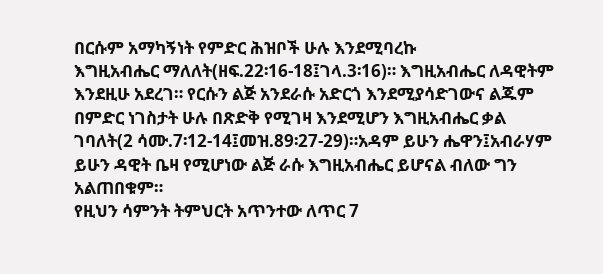በርሱም አማካኝነት የምድር ሕዝቦች ሁሉ እንደሚባረኩ
እግዚአብሔር ማለለት(ዘፍ.22፡16-18፤ገላ.3፡16)። እግዚአብሔር ለዳዊትም
እንደዚሁ አደረገ። የርሱን ልጅ አንደራሱ አድርጎ እንደሚያሳድገውና ልጁም
በምድር ነገስታት ሁሉ በጽድቅ የሚገዛ እንደሚሆን እግዚአብሔር ቃል
ገባለት(2 ሳሙ.7፡12-14፤መዝ.89፡27-29)።አዳም ይሁን ሔዋን፤አብራሃም
ይሁን ዳዊት ቤዛ የሚሆነው ልጅ ራሱ እግዚአብሔር ይሆናል ብለው ግን
አልጠበቁም።
የዚህን ሳምንት ትምህርት አጥንተው ለጥር 7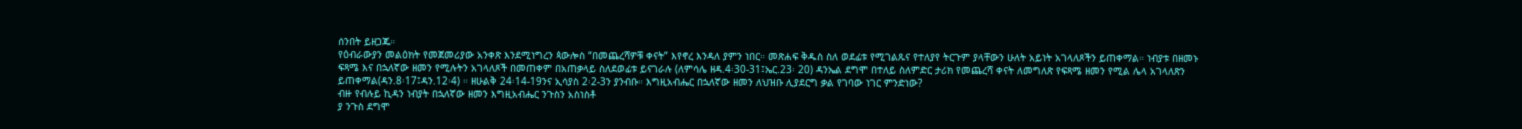ሰንበት ይዘጋጁ።
የዕብራውያን መልዕክት የመጀመሪያው አንቀጽ እንደሚነግረን ጳውሎስ “በመጨረሻዎቹ ቀናት” እየኖረ እንዳለ ያምን ነበር። መጽሐፍ ቅዱስ ስለ ወደፊቱ የሚገልጹና የተለያየ ትርጉም ያላቸውን ሁለት አይነት አገላለጾችን ይጠቀማል። ነብያቱ በዘመኑ ፍጻሜ እና በኋለኛው ዘመን የሚሉትን አገላለጾች በመጠቀም በአጠቃላይ ስለደወፊቱ ይናገራሉ (ለምሳሌ ዘዳ.4፡30-31፤ኤር.23፡ 20) ዳንኤል ደግሞ በተለይ ስለምድር ታሪክ የመጨረሻ ቀናት ለመግለጽ የፍጻሜ ዘመን የሚል ሌላ አገላለጽን ይጠቀማል(ዳን.8፡17፤ዳን.12፡4) ። ዘሁልቅ 24፡14-19ንና ኢሳያስ 2፡2-3ን ያንብቡ። እግዚአብሔር በኋለኛው ዘመን ለህዝቡ ሊያደርግ ቃል የገባው ነገር ምንድነው?
ብዙ የብሉይ ኪዳን ነብያት በኋለኛው ዘመን እግዚአብሔር ንጉስን አስነስቶ
ያ ንጉስ ደግሞ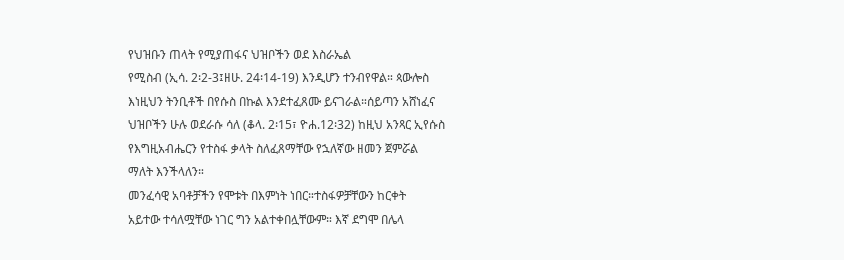የህዝቡን ጠላት የሚያጠፋና ህዝቦችን ወደ እስራኤል
የሚስብ (ኢሳ. 2፡2-3፤ዘሁ. 24፡14-19) እንዲሆን ተንብየዋል። ጳውሎስ
እነዚህን ትንቢቶች በየሱስ በኩል እንደተፈጸሙ ይናገራል።ሰይጣን አሸነፈና
ህዝቦችን ሁሉ ወደራሱ ሳለ (ቆላ. 2፡15፣ ዮሐ.12፡32) ከዚህ አንጻር ኢየሱስ
የእግዚአብሔርን የተስፋ ቃላት ስለፈጸማቸው የኋለኛው ዘመን ጀምሯል
ማለት እንችላለን።
መንፈሳዊ አባቶቻችን የሞቱት በእምነት ነበር።ተስፋዎቻቸውን ከርቀት
አይተው ተሳለሟቸው ነገር ግን አልተቀበሏቸውም። እኛ ደግሞ በሌላ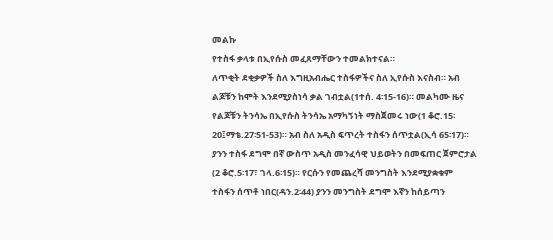መልኩ
የተስፋ ቃላቱ በኢየሱስ መፈጸማቸውን ተመልክተናል።
ለጥቂት ደቂቃዎች ስለ እግዚአብሔር ተስፋዎችና ስለ ኢየሱስ እናስብ። አብ
ልጆቹን ከሞት እንደሚያስነሳ ቃል ገብቷል(1ተሰ. 4፡15-16)። መልካሙ ዜና
የልጆቹን ትንሳኤ በኢየሱስ ትንሳኤ አማካኝነት ማስጀመሩ ነው(1 ቆሮ.15፡
20፤ማቴ.27፡51-53)። አብ ስለ አዲስ ፍጥረት ተስፋን ሰጥቷል(ኢሳ 65፡17)።
ያንን ተስፋ ደግሞ በኛ ውስጥ አዲስ መንፈሳዊ ህይወትን በመፍጠር ጀምሮታል
(2 ቆሮ.5፡17፣ ገላ.6፡15)። የርሱን የመጨረሻ መንግስት እንደሚያቋቁም
ተስፋን ሰጥቶ ነበር(ዳን.2፡44) ያንን መንግስት ደግሞ እኛን ከሰይጣን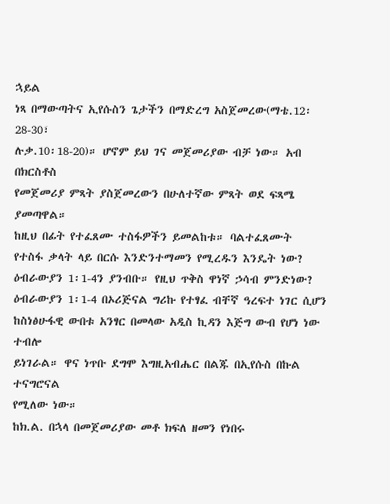ኋይል
ነጻ በማውጣትና ኢየሱስን ጌታችን በማድረግ አስጀመረው(ማቴ.12፡28-30፣
ሉቃ.10፡18-20)። ሆኖም ይህ ገና መጀመሪያው ብቻ ነው። አብ በክርስቶስ
የመጀመሪያ ምጻት ያስጀመረውን በሁለተኛው ምጻት ወደ ፍጻሜ ያመጣዋል።
ከዚህ በፊት የተፈጸሙ ተስፋዎችን ይመልከቱ። ባልተፈጸሙት
የተስፋ ቃላት ላይ በርሱ እንድንተማመን የሚረዱን እንዴት ነው?
ዕብራውያን 1፡1-4ን ያንብቡ። የዚህ ጥቅስ ዋነኛ ኃሳብ ምንድነው?
ዕብራውያን 1፡1-4 በኦሪጅናል ግሪኩ የተፃፈ ብቸኛ ዓረፍተ ነገር ሲሆን
ከስነፅሁፋዊ ውበቱ አንፃር በመላው አዲስ ኪዳን እጅግ ውብ የሆነ ነው ተብሎ
ይነገራል። ዋና ነጥቡ ደግሞ እግዚአብሔር በልጁ በኢየሱስ በኩል ተናግሮናል
የሚለው ነው።
ከክ.ል. በኋላ በመጀመሪያው መቶ ክፍለ ዘመን የነበሩ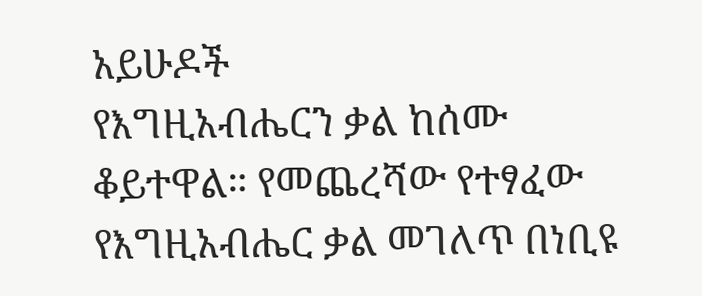አይሁዶች
የእግዚአብሔርን ቃል ከሰሙ ቆይተዋል። የመጨረሻው የተፃፈው
የእግዚአብሔር ቃል መገለጥ በነቢዩ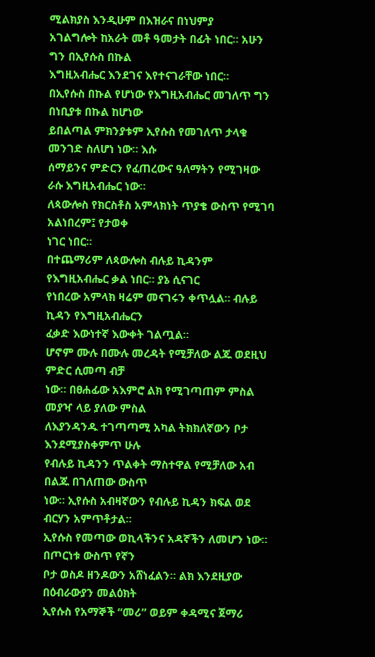ሚልክያስ እንዲሁም በእዝራና በነህምያ
አገልግሎት ከአራት መቶ ዓመታት በፊት ነበር። አሁን ግን በኢየሱስ በኩል
እግዚአብሔር እንደገና እየተናገራቸው ነበር።
በኢየሱስ በኩል የሆነው የእግዚአብሔር መገለጥ ግን በነቢያቱ በኩል ከሆነው
ይበልጣል ምክንያቱም ኢየሱስ የመገለጥ ታላቁ መንገድ ስለሆነ ነው። እሱ
ሰማይንና ምድርን የፈጠረውና ዓለማትን የሚገዛው ራሱ እግዚአብሔር ነው።
ለጳውሎስ የክርስቶስ አምላክነት ጥያቄ ውስጥ የሚገባ አልነበረም፤ የታወቀ
ነገር ነበር።
በተጨማሪም ለጳውሎስ ብሉይ ኪዳንም የእግዚአብሔር ቃል ነበር። ያኔ ሲናገር
የነበረው አምላክ ዛሬም መናገሩን ቀጥሏል። ብሉይ ኪዳን የእግዚአብሔርን
ፈቃድ እውነተኛ እውቀት ገልጧል።
ሆኖም ሙሉ በሙሉ መረዳት የሚቻለው ልጁ ወደዚህ ምድር ሲመጣ ብቻ
ነው። በፀሐፊው አእምሮ ልክ የሚገጣጠም ምስል መያዣ ላይ ያለው ምስል
ለእያንዳንዱ ተገጣጣሚ አካል ትክክለኛውን ቦታ እንደሚያስቀምጥ ሁሉ
የብሉይ ኪዳንን ጥልቀት ማስተዋል የሚቻለው አብ በልጁ በገለጠው ውስጥ
ነው። ኢየሱስ አብዛኛውን የብሉይ ኪዳን ክፍል ወደ ብርሃን አምጥቶታል።
ኢየሱስ የመጣው ወኪላችንና አዳኛችን ለመሆን ነው። በጦርነቱ ውስጥ የኛን
ቦታ ወስዶ ዘንዶውን አሸነፈልን። ልክ እንደዚያው በዕብራውያን መልዕክት
ኢየሱስ የአማኞች “መሪ” ወይም ቀዳሚና ጀማሪ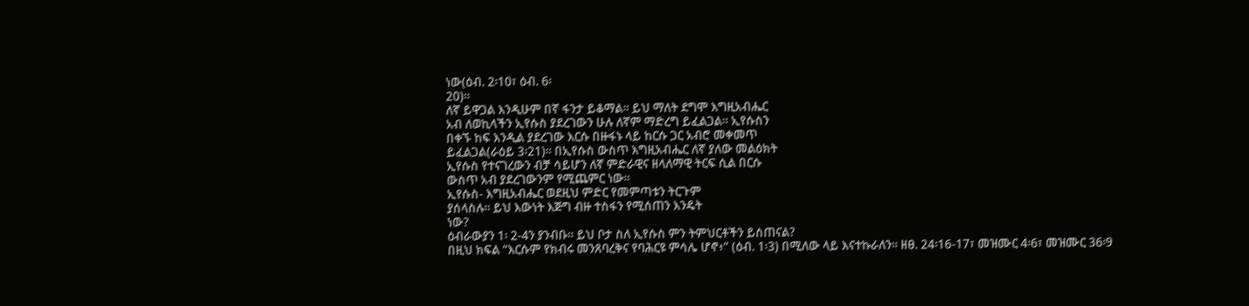ነው(ዕብ. 2፡10፣ ዕብ. 6፡
20)።
ለኛ ይዋጋል እንዲሁም በኛ ፋንታ ይቆማል። ይህ ማለት ደግሞ እግዚአብሔር
አብ ለወኪላችን ኢየሱስ ያደረገውን ሁሉ ለኛም ማድረግ ይፈልጋል። ኢየሱስን
በቀኙ ከፍ እንዲል ያደረገው እርሱ በዙፋኑ ላይ ከርሱ ጋር አብሮ መቀመጥ
ይፈልጋል(ራዕይ 3፡21)። በኢየሱስ ውስጥ እግዚአብሔር ለኛ ያለው መልዕክት
ኢየሱስ የተናገረውን ብቻ ሳይሆን ለኛ ምድራዊና ዘላለማዊ ትርፍ ሲል በርሱ
ውስጥ አብ ያደረገውንም የሚጨምር ነው።
ኢየሱስ- እግዚአብሔር ወደዚህ ምድር የመምጣቱን ትርጉም
ያሰላስሉ። ይህ እውነት እጅግ ብዙ ተስፋን የሚሰጠን እንዴት
ነው?
ዕብራውያን 1፡ 2-4ን ያንብቡ። ይህ ቦታ ስለ ኢየሱስ ምን ትምህርቶችን ይሰጠናል?
በዚህ ክፍል “እርሱም የክብሩ መንጸባረቅና የባሕርዩ ምሳሌ ሆኖ፥” (ዕብ. 1፡3) በሚለው ላይ እናተኩራለን። ዘፀ. 24፡16-17፣ መዝሙር 4፡6፣ መዝሙር 36፡9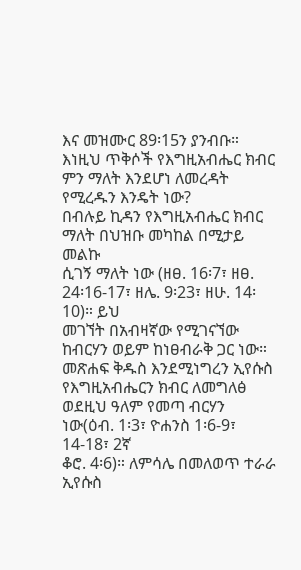እና መዝሙር 89፡15ን ያንብቡ። እነዚህ ጥቅሶች የእግዚአብሔር ክብር ምን ማለት እንደሆነ ለመረዳት የሚረዱን እንዴት ነው?
በብሉይ ኪዳን የእግዚአብሔር ክብር ማለት በህዝቡ መካከል በሚታይ መልኩ
ሲገኝ ማለት ነው (ዘፀ. 16፡7፣ ዘፀ. 24፡16-17፣ ዘሌ. 9፡23፣ ዘሁ. 14፡10)። ይህ
መገኘት በአብዛኛው የሚገናኘው ከብርሃን ወይም ከነፀብራቅ ጋር ነው።
መጽሐፍ ቅዱስ እንደሚነግረን ኢየሱስ የእግዚአብሔርን ክብር ለመግለፅ
ወደዚህ ዓለም የመጣ ብርሃን ነው(ዕብ. 1፡3፣ ዮሐንስ 1፡6-9፣ 14-18፣ 2ኛ
ቆሮ. 4፡6)። ለምሳሌ በመለወጥ ተራራ ኢየሱስ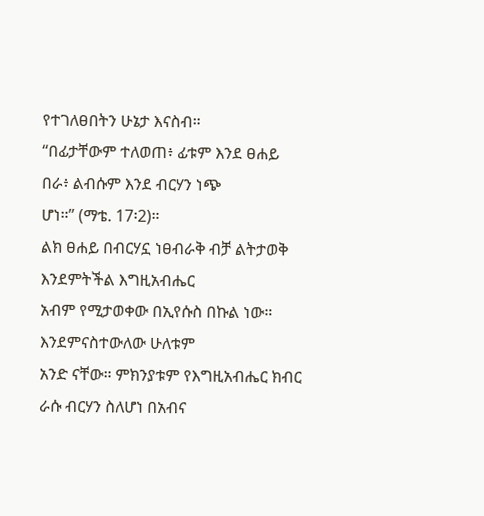የተገለፀበትን ሁኔታ እናስብ።
“በፊታቸውም ተለወጠ፥ ፊቱም እንደ ፀሐይ በራ፥ ልብሱም እንደ ብርሃን ነጭ
ሆነ።” (ማቴ. 17፡2)።
ልክ ፀሐይ በብርሃኗ ነፀብራቅ ብቻ ልትታወቅ እንደምትችል እግዚአብሔር
አብም የሚታወቀው በኢየሱስ በኩል ነው። እንደምናስተውለው ሁለቱም
አንድ ናቸው። ምክንያቱም የእግዚአብሔር ክብር ራሱ ብርሃን ስለሆነ በአብና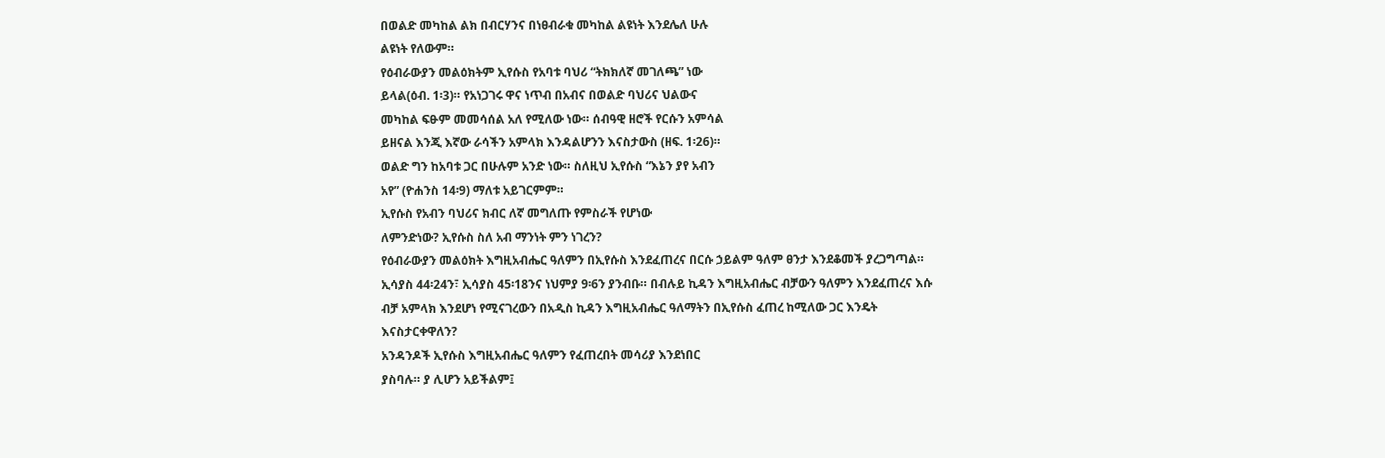በወልድ መካከል ልክ በብርሃንና በነፀብራቁ መካከል ልዩነት እንደሌለ ሁሉ
ልዩነት የለውም።
የዕብራውያን መልዕክትም ኢየሱስ የአባቱ ባህሪ “ትክክለኛ መገለጫ” ነው
ይላል(ዕብ. 1፡3)። የአነጋገሩ ዋና ነጥብ በአብና በወልድ ባህሪና ህልውና
መካከል ፍፁም መመሳሰል አለ የሚለው ነው። ሰብዓዊ ዘሮች የርሱን አምሳል
ይዘናል እንጂ እኛው ራሳችን አምላክ እንዳልሆንን እናስታውስ (ዘፍ. 1፡26)።
ወልድ ግን ከአባቱ ጋር በሁሉም አንድ ነው። ስለዚህ ኢየሱስ “እኔን ያየ አብን
አየ” (ዮሐንስ 14፡9) ማለቱ አይገርምም።
ኢየሱስ የአብን ባህሪና ክብር ለኛ መግለጡ የምስራች የሆነው
ለምንድነው? ኢየሱስ ስለ አብ ማንነት ምን ነገረን?
የዕብራውያን መልዕክት እግዚአብሔር ዓለምን በኢየሱስ እንደፈጠረና በርሱ ኃይልም ዓለም ፀንታ እንደቆመች ያረጋግጣል። ኢሳያስ 44፡24ን፣ ኢሳያስ 45፡18ንና ነህምያ 9፡6ን ያንብቡ። በብሉይ ኪዳን እግዚአብሔር ብቻውን ዓለምን እንደፈጠረና እሱ ብቻ አምላክ እንደሆነ የሚናገረውን በአዲስ ኪዳን እግዚአብሔር ዓለማትን በኢየሱስ ፈጠረ ከሚለው ጋር እንዴት እናስታርቀዋለን?
አንዳንዶች ኢየሱስ እግዚአብሔር ዓለምን የፈጠረበት መሳሪያ እንደነበር
ያስባሉ። ያ ሊሆን አይችልም፤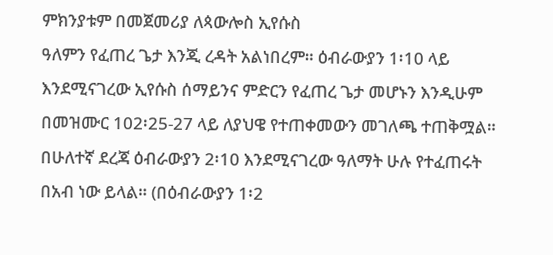ምክንያቱም በመጀመሪያ ለጳውሎስ ኢየሱስ
ዓለምን የፈጠረ ጌታ እንጂ ረዳት አልነበረም። ዕብራውያን 1፡10 ላይ
እንደሚናገረው ኢየሱስ ሰማይንና ምድርን የፈጠረ ጌታ መሆኑን እንዲሁም
በመዝሙር 102፡25-27 ላይ ለያህዌ የተጠቀመውን መገለጫ ተጠቅሟል።
በሁለተኛ ደረጃ ዕብራውያን 2፡10 እንደሚናገረው ዓለማት ሁሉ የተፈጠሩት
በአብ ነው ይላል። (በዕብራውያን 1፡2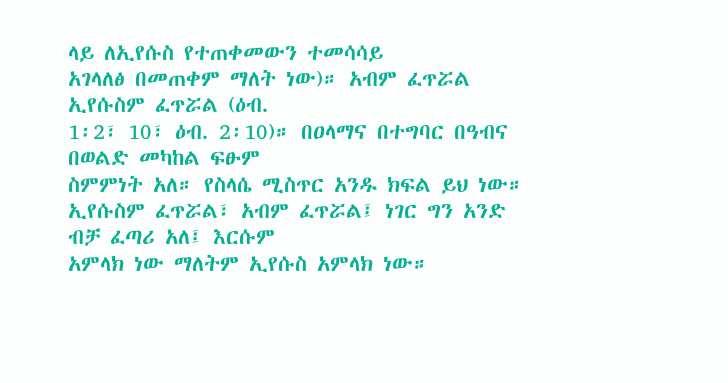ላይ ለኢየሱስ የተጠቀመውን ተመሳሳይ
አገላለፅ በመጠቀም ማለት ነው)። አብም ፈጥሯል ኢየሱስም ፈጥሯል (ዕብ.
1፡2፣ 10፣ ዕብ. 2፡10)። በዐላማና በተግባር በዓብና በወልድ መካከል ፍፁም
ስምምነት አለ። የስላሴ ሚስጥር አንዱ ክፍል ይህ ነው።
ኢየሱስም ፈጥሯል፣ አብም ፈጥሯል፤ ነገር ግን አንድ ብቻ ፈጣሪ አለ፤ እርሱም
አምላክ ነው ማለትም ኢየሱስ አምላክ ነው።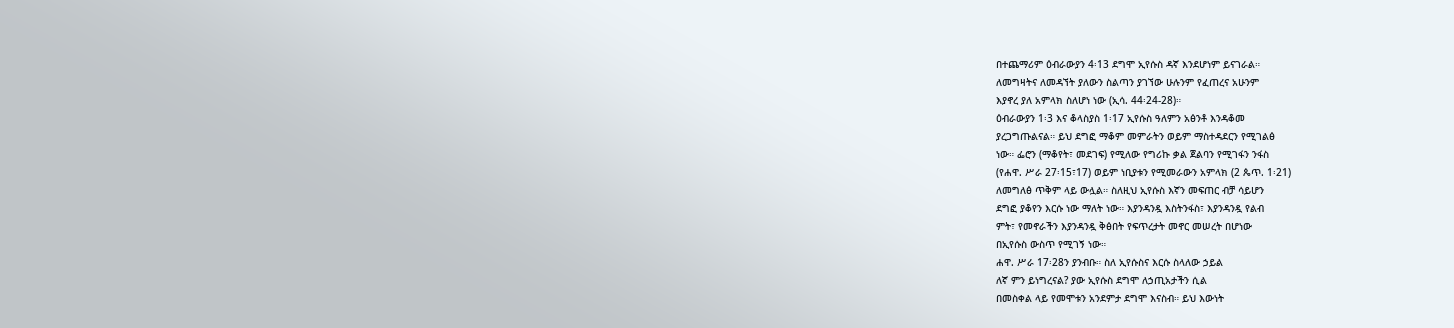በተጨማሪም ዕብራውያን 4፡13 ደግሞ ኢየሱስ ዳኛ እንደሆነም ይናገራል።
ለመግዛትና ለመዳኘት ያለውን ስልጣን ያገኘው ሁሉንም የፈጠረና አሁንም
እያኖረ ያለ አምላክ ስለሆነ ነው (ኢሳ. 44፡24-28)።
ዕብራውያን 1፡3 እና ቆላስያስ 1፡17 ኢየሱስ ዓለምን አፅንቶ እንዳቆመ
ያረጋግጡልናል። ይህ ደግፎ ማቆም መምራትን ወይም ማስተዳደርን የሚገልፅ
ነው። ፌሮን (ማቆየት፣ መደገፍ) የሚለው የግሪኩ ቃል ጀልባን የሚገፋን ንፋስ
(የሐዋ. ሥራ 27፡15፣17) ወይም ነቢያቱን የሚመራውን አምላክ (2 ጴጥ. 1፡21)
ለመግለፅ ጥቅም ላይ ውሏል። ስለዚህ ኢየሱስ እኛን መፍጠር ብቻ ሳይሆን
ደግፎ ያቆየን እርሱ ነው ማለት ነው። እያንዳንዷ እስትንፋስ፣ እያንዳንዷ የልብ
ምት፣ የመኖራችን እያንዳንዷ ቅፅበት የፍጥረታት መኖር መሠረት በሆነው
በኢየሱስ ውስጥ የሚገኝ ነው።
ሐዋ. ሥራ 17፡28ን ያንብቡ። ስለ ኢየሱስና እርሱ ስላለው ኃይል
ለኛ ምን ይነግረናል? ያው ኢየሱስ ደግሞ ለኃጢአታችን ሲል
በመስቀል ላይ የመሞቱን አንደምታ ደግሞ እናስብ። ይህ እውነት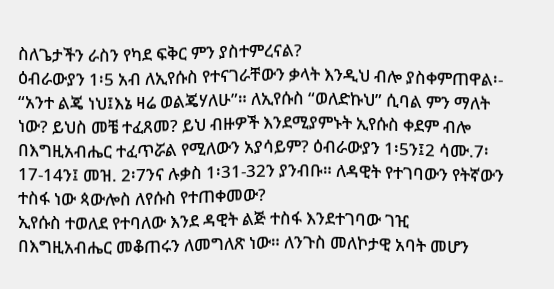ስለጌታችን ራስን የካደ ፍቅር ምን ያስተምረናል?
ዕብራውያን 1፡5 አብ ለኢየሱስ የተናገራቸውን ቃላት እንዲህ ብሎ ያስቀምጠዋል፡- “አንተ ልጄ ነህ፤እኔ ዛሬ ወልጄሃለሁ”። ለኢየሱስ “ወለድኩህ” ሲባል ምን ማለት ነው? ይህስ መቼ ተፈጸመ? ይህ ብዙዎች እንደሚያምኑት ኢየሱስ ቀደም ብሎ በእግዚአብሔር ተፈጥሯል የሚለውን አያሳይም? ዕብራውያን 1፡5ን፤2 ሳሙ.7፡17-14ን፤ መዝ. 2፡7ንና ሉቃስ 1፡31-32ን ያንብቡ። ለዳዊት የተገባውን የትኛውን ተስፋ ነው ጳውሎስ ለየሱስ የተጠቀመው?
ኢየሱስ ተወለደ የተባለው እንደ ዳዊት ልጅ ተስፋ እንደተገባው ገዢ
በእግዚአብሔር መቆጠሩን ለመግለጽ ነው። ለንጉስ መለኮታዊ አባት መሆን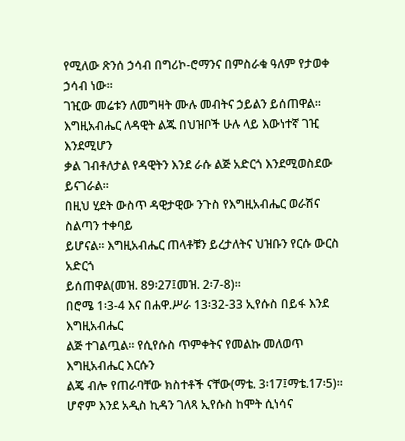የሚለው ጽንሰ ኃሳብ በግሪኮ-ሮማንና በምስራቁ ዓለም የታወቀ ኃሳብ ነው።
ገዢው መሬቱን ለመግዛት ሙሉ መብትና ኃይልን ይሰጠዋል።
እግዚአብሔር ለዳዊት ልጁ በህዝቦች ሁሉ ላይ እውነተኛ ገዢ እንደሚሆን
ቃል ገብቶለታል የዳዊትን እንደ ራሱ ልጅ አድርጎ እንደሚወስደው ይናገራል።
በዚህ ሂደት ውስጥ ዳዊታዊው ንጉስ የእግዚአብሔር ወራሽና ስልጣን ተቀባይ
ይሆናል። እግዚአብሔር ጠላቶቹን ይረታለትና ህዝቡን የርሱ ውርስ አድርጎ
ይሰጠዋል(መዝ. 89፡27፤መዝ. 2፡7-8)።
በሮሜ 1፡3-4 እና በሐዋ.ሥራ 13፡32-33 ኢየሱስ በይፋ እንደ እግዚአብሔር
ልጅ ተገልጧል። የሲየሱስ ጥምቀትና የመልኩ መለወጥ እግዚአብሔር እርሱን
ልጄ ብሎ የጠራባቸው ክስተቶች ናቸው(ማቴ. 3፡17፤ማቴ.17፡5)።
ሆኖም እንደ አዲስ ኪዳን ገለጻ ኢየሱስ ከሞት ሲነሳና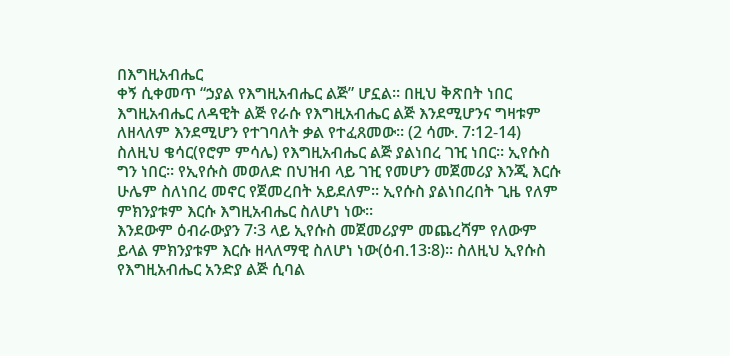በእግዚአብሔር
ቀኝ ሲቀመጥ “ኃያል የእግዚአብሔር ልጅ” ሆኗል። በዚህ ቅጽበት ነበር
እግዚአብሔር ለዳዊት ልጅ የራሱ የእግዚአብሔር ልጅ እንደሚሆንና ግዛቱም
ለዘላለም እንደሚሆን የተገባለት ቃል የተፈጸመው። (2 ሳሙ. 7፡12-14)
ስለዚህ ቄሳር(የሮም ምሳሌ) የእግዚአብሔር ልጅ ያልነበረ ገዢ ነበር። ኢየሱስ
ግን ነበር። የኢየሱስ መወለድ በህዝብ ላይ ገዢ የመሆን መጀመሪያ እንጂ እርሱ
ሁሌም ስለነበረ መኖር የጀመረበት አይደለም። ኢየሱስ ያልነበረበት ጊዜ የለም
ምክንያቱም እርሱ እግዚአብሔር ስለሆነ ነው።
እንደውም ዕብራውያን 7፡3 ላይ ኢየሱስ መጀመሪያም መጨረሻም የለውም
ይላል ምክንያቱም እርሱ ዘላለማዊ ስለሆነ ነው(ዕብ.13፡8)። ስለዚህ ኢየሱስ
የእግዚአብሔር አንድያ ልጅ ሲባል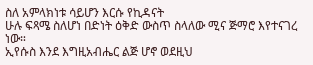ስለ አምላክነቱ ሳይሆን እርሱ የኪዳናት
ሁሉ ፍጻሜ ስለሆነ በድነት ዕቅድ ውስጥ ስላለው ሚና ጅማሮ እየተናገረ ነው።
ኢየሱስ እንደ እግዚአብሔር ልጅ ሆኖ ወደዚህ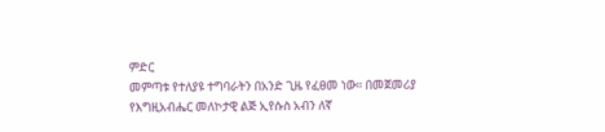ምድር
መምጣቱ የተለያዩ ተግባራትን በአንድ ጊዜ የፈፀመ ነው። በመጀመሪያ
የእግዚአብሔር መለኮታዊ ልጅ ኢየሱስ አብን ለኛ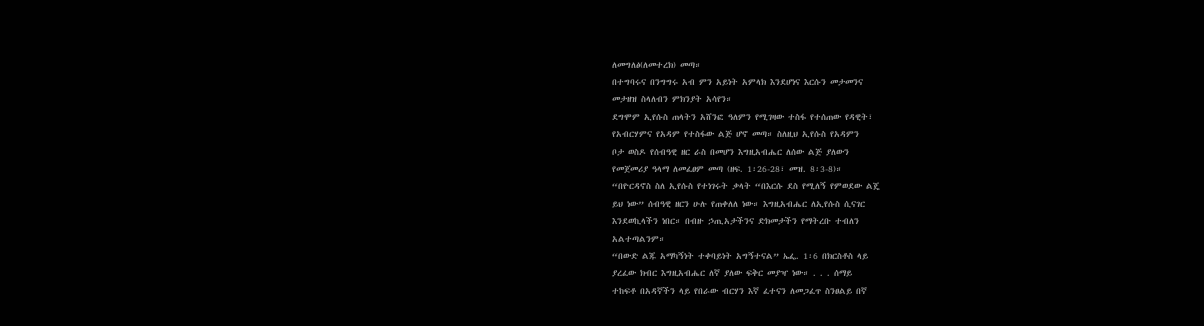ለመግለፅ(ለመተረክ) መጣ።
በተግባሩና በንግግሩ አብ ምን አይነት አምላክ እንደሆነና እርሱን መታመንና
መታዘዝ ስላለብን ምክንያት አሳየን።
ደግሞም ኢየሱስ ጠላትን አሸንፎ ዓለምን የሚገዛው ተስፋ የተሰጠው የዳዊት፣
የአብርሃምና የአዳም የተስፋው ልጅ ሆኖ መጣ። ስለዚህ ኢየሱስ የአዳምን
ቦታ ወስዶ የሰብዓዊ ዘር ራስ በመሆን እግዚአብሔር ለሰው ልጅ ያለውን
የመጀመሪያ ዓላማ ለመፈፀም መጣ (ዘፍ. 1፡26-28፣ መዝ. 8፡3-8)።
“በዮርዳኖስ ስለ ኢየሱስ የተነገሩት ቃላት “በእርሱ ደስ የሚለኝ የምወደው ልጄ
ይህ ነው” ሰብዓዊ ዘርን ሁሉ የጠቀለለ ነው። እግዚአብሔር ለኢየሱስ ሲናገር
እንደወኪላችን ነበር። በብዙ ኃጢአታችንና ድክመታችን የማትረቡ ተብለን
አልተጣልንም።
“በውድ ልጁ አማካኝነት ተቀባይነት አግኝተናል” ኤፌ. 1፡6 በክርስቶስ ላይ
ያረፈው ክብር እግዚአብሔር ለኛ ያለው ፍቅር መያዣ ነው። . . . ሰማይ
ተከፍቶ በአዳኛችን ላይ የበራው ብርሃን እኛ ፈተናን ለመጋፈጥ ስንፀልይ በኛ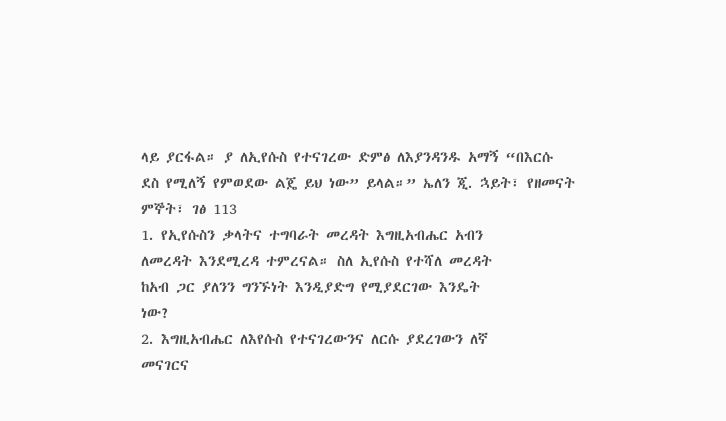ላይ ያርፋል። ያ ለኢየሱስ የተናገረው ድምፅ ለእያንዳንዱ አማኝ “በእርሱ
ደስ የሚለኝ የምወደው ልጄ ይህ ነው” ይላል።” ኤለን ጂ. ኋይት፣ የዘመናት
ምኞት፣ ገፅ 113
1. የኢየሱስን ቃላትና ተግባራት መረዳት እግዚአብሔር አብን
ለመረዳት እንደሚረዳ ተምረናል። ስለ ኢየሱስ የተሻለ መረዳት
ከአብ ጋር ያለንን ግንኙነት እንዲያድግ የሚያደርገው እንዴት
ነው?
2. እግዚአብሔር ለእየሱስ የተናገረውንና ለርሱ ያደረገውን ለኛ
መናገርና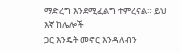ማድረግ እንደሚፈልግ ተምረናል። ይህ እኛ ከሌሎች
ጋር እንዴት መኖር እንዳለብን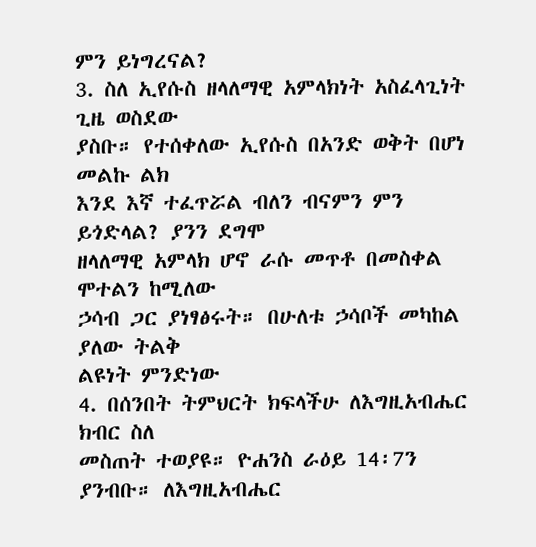ምን ይነግረናል?
3. ስለ ኢየሱስ ዘላለማዊ አምላክነት አስፈላጊነት ጊዜ ወስደው
ያስቡ። የተሰቀለው ኢየሱስ በአንድ ወቅት በሆነ መልኩ ልክ
እንደ እኛ ተፈጥሯል ብለን ብናምን ምን ይጎድላል? ያንን ደግሞ
ዘላለማዊ አምላክ ሆኖ ራሱ መጥቶ በመስቀል ሞተልን ከሚለው
ኃሳብ ጋር ያነፃፅሩት። በሁለቱ ኃሳቦች መካከል ያለው ትልቅ
ልዩነት ምንድነው
4. በሰንበት ትምህርት ክፍላችሁ ለእግዚአብሔር ክብር ስለ
መስጠት ተወያዩ። ዮሐንስ ራዕይ 14፡7ን ያንብቡ። ለእግዚአብሔር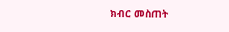ክብር መስጠት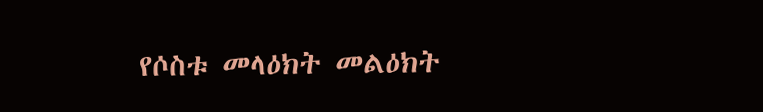የሶስቱ መላዕክት መልዕክት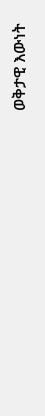ወቅታዊ እውነት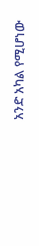አንድ አካል የሚሆነው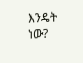እንዴት ነው?